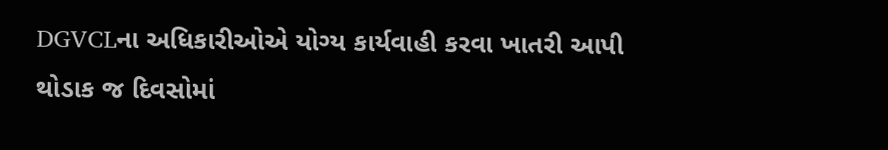DGVCLના અધિકારીઓએ યોગ્ય કાર્યવાહી કરવા ખાતરી આપી
થોડાક જ દિવસોમાં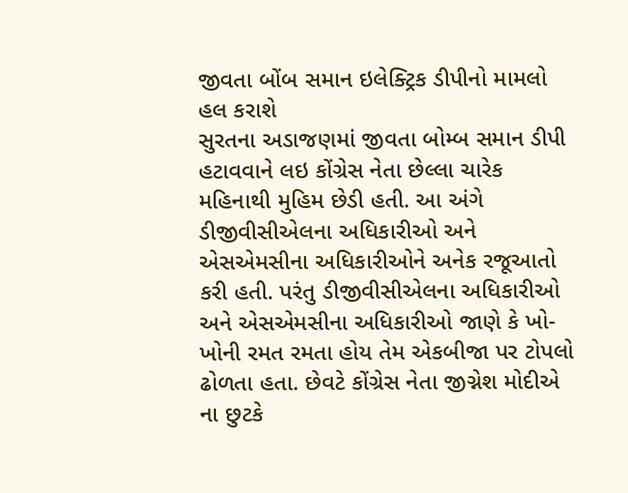જીવતા બોંબ સમાન ઇલેક્ટ્રિક ડીપીનો મામલો હલ કરાશે
સુરતના અડાજણમાં જીવતા બોમ્બ સમાન ડીપી હટાવવાને લઇ કોંગ્રેસ નેતા છેલ્લા ચારેક મહિનાથી મુહિમ છેડી હતી. આ અંગે ડીજીવીસીએલના અધિકારીઓ અને એસએમસીના અધિકારીઓને અનેક રજૂઆતો કરી હતી. પરંતુ ડીજીવીસીએલના અધિકારીઓ અને એસએમસીના અધિકારીઓ જાણે કે ખો-ખોની રમત રમતા હોય તેમ એકબીજા પર ટોપલો ઢોળતા હતા. છેવટે કોંગ્રેસ નેતા જીગ્નેશ મોદીએ ના છુટકે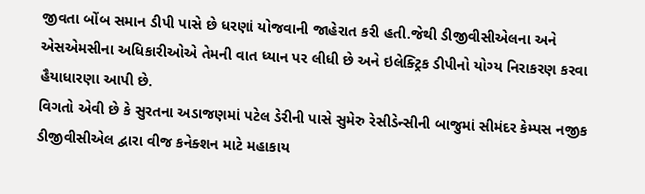જીવતા બોંબ સમાન ડીપી પાસે છે ધરણાં યોજવાની જાહેરાત કરી હતી.જેથી ડીજીવીસીએલના અને એસએમસીના અધિકારીઓએ તેમની વાત ધ્યાન પર લીધી છે અને ઇલેક્ટ્રિક ડીપીનો યોગ્ય નિરાકરણ કરવા હૈયાધારણા આપી છે.
વિગતો એવી છે કે સુરતના અડાજણમાં પટેલ ડેરીની પાસે સુમેરુ રેસીડેન્સીની બાજુમાં સીમંદર કેમ્પસ નજીક ડીજીવીસીએલ દ્વારા વીજ કનેક્શન માટે મહાકાય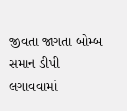જીવતા જાગતા બોમ્બ સમાન ડીપી લગાવવામાં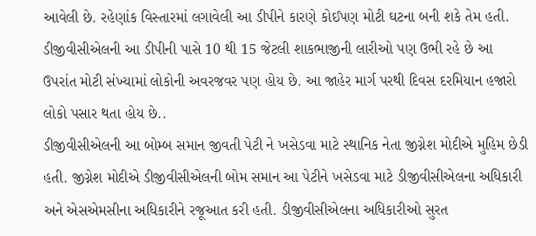આવેલી છે. રહેણાંક વિસ્તારમાં લગાવેલી આ ડીપીને કારણે કોઈપણ મોટી ઘટના બની શકે તેમ હતી. ડીજીવીસીએલની આ ડીપીની પાસે 10 થી 15 જેટલી શાકભાજીની લારીઓ પણ ઉભી રહે છે આ ઉપરાંત મોટી સંખ્યામાં લોકોની અવરજવર પણ હોય છે. આ જાહેર માર્ગ પરથી દિવસ દરમિયાન હજારો લોકો પસાર થતા હોય છે..
ડીજીવીસીએલની આ બોમ્બ સમાન જીવતી પેટી ને ખસેડવા માટે સ્થાનિક નેતા જીગ્નેશ મોદીએ મુહિમ છેડી હતી. જીગ્નેશ મોદીએ ડીજીવીસીએલની બોમ સમાન આ પેટીને ખસેડવા માટે ડીજીવીસીએલના અધિકારી અને એસએમસીના અધિકારીને રજૂઆત કરી હતી. ડીજીવીસીએલના અધિકારીઓ સુરત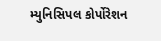મ્યુનિસિપલ કોર્પોરેશન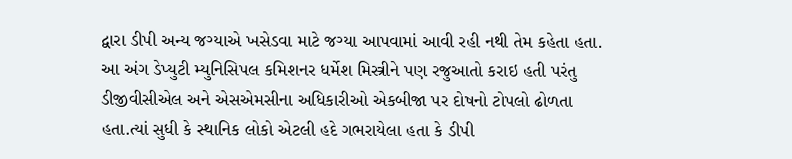દ્વારા ડીપી અન્ય જગ્યાએ ખસેડવા માટે જગ્યા આપવામાં આવી રહી નથી તેમ કહેતા હતા.
આ અંગ ડેપ્યુટી મ્યુનિસિપલ કમિશનર ધર્મેશ મિસ્ત્રીને પણ રજુઆતો કરાઇ હતી પરંતુ ડીજીવીસીએલ અને એસએમસીના અધિકારીઓ એકબીજા પર દોષનો ટોપલો ઢોળતા હતા.ત્યાં સુધી કે સ્થાનિક લોકો એટલી હદે ગભરાયેલા હતા કે ડીપી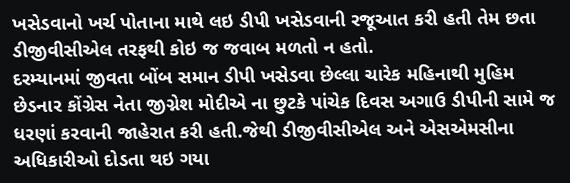ખસેડવાનો ખર્ચ પોતાના માથે લઇ ડીપી ખસેડવાની રજૂઆત કરી હતી તેમ છતા ડીજીવીસીએલ તરફથી કોઇ જ જવાબ મળતો ન હતો.
દરમ્યાનમાં જીવતા બોંબ સમાન ડીપી ખસેડવા છેલ્લા ચારેક મહિનાથી મુહિમ છેડનાર કોંગ્રેસ નેતા જીગ્નેશ મોદીએ ના છુટકે પાંચેક દિવસ અગાઉ ડીપીની સામે જ ધરણાં કરવાની જાહેરાત કરી હતી.જેથી ડીજીવીસીએલ અને એસએમસીના અધિકારીઓ દોડતા થઇ ગયા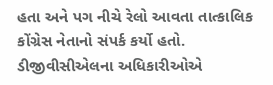હતા અને પગ નીચે રેલો આવતા તાત્કાલિક કોંગ્રેસ નેતાનો સંપર્ક કર્યો હતો. ડીજીવીસીએલના અધિકારીઓએ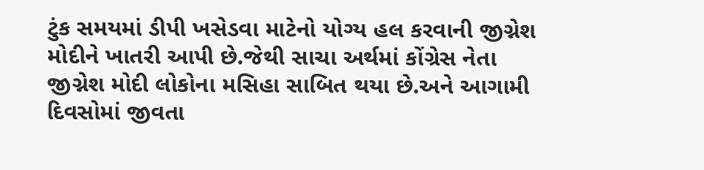ટુંક સમયમાં ડીપી ખસેડવા માટેનો યોગ્ય હલ કરવાની જીગ્નેશ મોદીને ખાતરી આપી છે.જેથી સાચા અર્થમાં કોંગ્રેસ નેતા જીગ્નેશ મોદી લોકોના મસિહા સાબિત થયા છે.અને આગામી દિવસોમાં જીવતા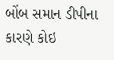બોંબ સમાન ડીપીના કારણે કોઇ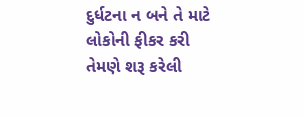દુર્ધટના ન બને તે માટે લોકોની ફીકર કરી તેમણે શરૂ કરેલી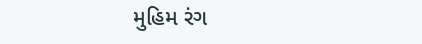મુહિમ રંગ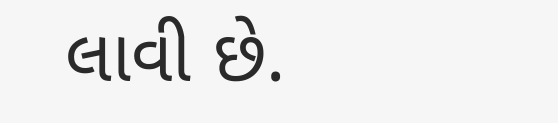લાવી છે.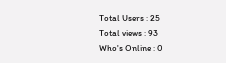Total Users : 25
Total views : 93
Who's Online : 0